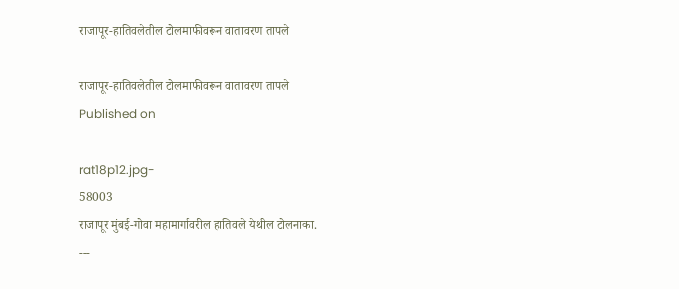राजापूर-हातिवलेतील टोलमाफीवरून वातावरण तापले

राजापूर-हातिवलेतील टोलमाफीवरून वातावरण तापले
Published on

rat18p12.jpg-
58003
राजापूर मुंबई-गोवा महामार्गावरील हातिवले येथील टोलनाका.
---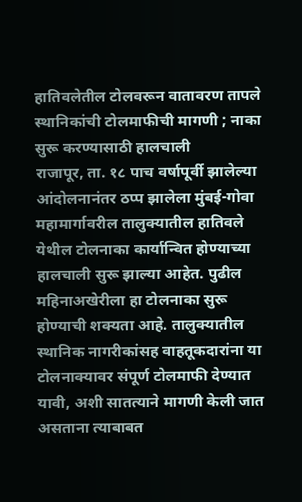हातिवलेतील टोलवरून वातावरण तापले
स्थानिकांची टोलमाफीची मागणी ; नाका सुरू करण्यासाठी हालचाली
राजापूर, ता. १८ पाच वर्षापूर्वी झालेल्या आंदोलनानंतर ठप्प झालेला मुंबई-गोवा महामार्गावरील तालुक्यातील हातिवले येथील टोलनाका कार्यान्वित होण्याच्या हालचाली सुरू झाल्या आहेत. पुढील महिनाअखेरीला हा टोलनाका सुरू होण्याची शक्यता आहे. तालुक्यातील स्थानिक नागरीकांसह वाहतूकदारांना या टोलनाक्यावर संपूर्ण टोलमाफी देण्यात यावी, अशी सातत्याने मागणी केली जात असताना त्याबाबत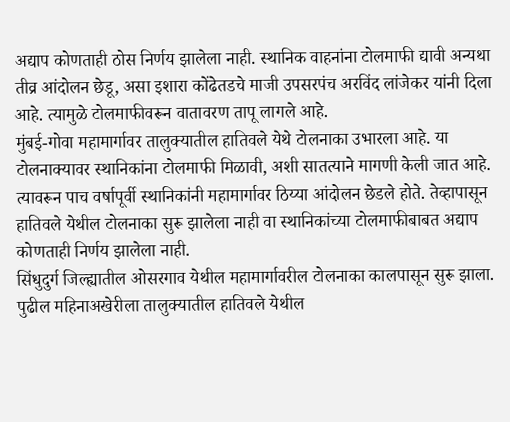अद्याप कोणताही ठोस निर्णय झालेला नाही. स्थानिक वाहनांना टोलमाफी द्यावी अन्यथा तीव्र आंदोलन छेडू, असा इशारा कोंढेतडचे माजी उपसरपंच अरविंद लांजेकर यांनी दिला आहे. त्यामुळे टोलमाफीवरून वातावरण तापू लागले आहे.
मुंबई-गोवा महामार्गावर तालुक्यातील हातिवले येथे टोलनाका उभारला आहे. या टोलनाक्यावर स्थानिकांना टोलमाफी मिळावी, अशी सातत्याने मागणी केली जात आहे. त्यावरून पाच वर्षापूर्वी स्थानिकांनी महामार्गावर ठिय्या आंदोलन छेडले होते. तेव्हापासून हातिवले येथील टोलनाका सुरू झालेला नाही वा स्थानिकांच्या टोलमाफीबाबत अद्याप कोणताही निर्णय झालेला नाही.
सिंधुदुर्ग जिल्ह्यातील ओसरगाव येथील महामार्गावरील टोलनाका कालपासून सुरू झाला. पुढील महिनाअखेरीला तालुक्यातील हातिवले येथील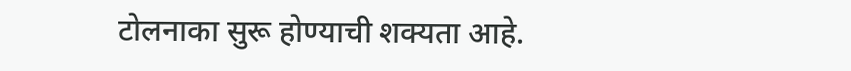टोलनाका सुरू होण्याची शक्यता आहे.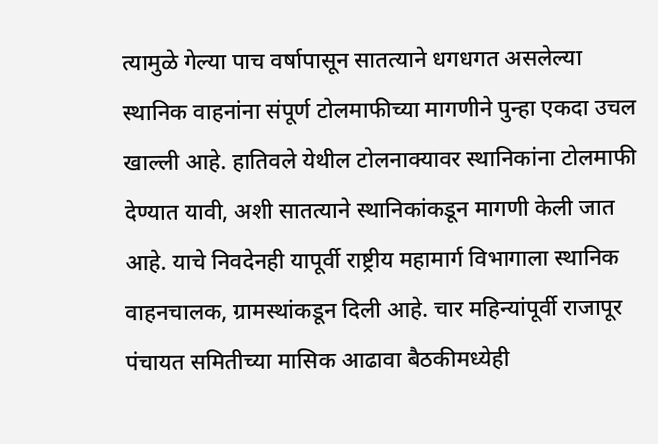त्यामुळे गेल्या पाच वर्षापासून सातत्याने धगधगत असलेल्या स्थानिक वाहनांना संपूर्ण टोलमाफीच्या मागणीने पुन्हा एकदा उचल खाल्ली आहे. हातिवले येथील टोलनाक्यावर स्थानिकांना टोलमाफी देण्यात यावी, अशी सातत्याने स्थानिकांकडून मागणी केली जात आहे. याचे निवदेनही यापूर्वी राष्ट्रीय महामार्ग विभागाला स्थानिक वाहनचालक, ग्रामस्थांकडून दिली आहे. चार महिन्यांपूर्वी राजापूर पंचायत समितीच्या मासिक आढावा बैठकीमध्येही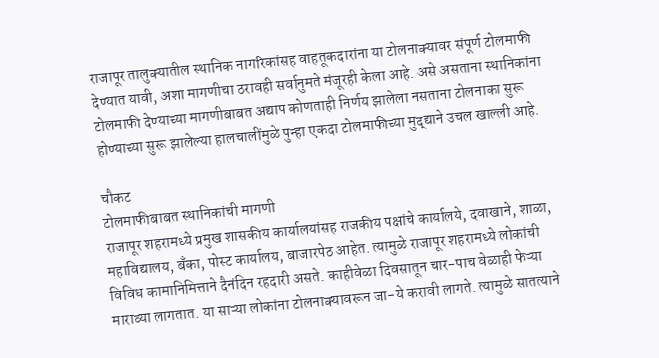राजापूर तालुक्यातील स्थानिक नागरिकांसह वाहतूकदारांना या टोलनाक्यावर संपूर्ण टोलमाफी देण्यात यावी, अशा मागणीचा ठरावही सर्वानुमते मंजूरही केला आहे. असे असताना स्थानिकांना टोलमाफी देण्याच्या मागणीबाबत अद्याप कोणताही निर्णय झालेला नसताना टोलनाका सुरू होण्याच्या सुरू झालेल्या हालचालींमुळे पुन्हा एकदा टोलमाफीच्या मुद्द्याने उचल खाल्ली आहे.

चौकट
टोलमाफीबाबत स्थानिकांची मागणी
राजापूर शहरामध्ये प्रमुख शासकीय कार्यालयांसह राजकीय पक्षांचे कार्यालये, दवाखाने, शाळा, महाविद्यालय, बँका, पोस्ट कार्यालय, बाजारपेठ आहेत. त्यामुळे राजापूर शहरामध्ये लोकांची विविध कामानिमित्ताने दैनंदिन रहदारी असते. काहीवेळा दिवसातून चार-पाच वेळाही फेऱ्या माराव्या लागतात. या साऱ्या लोकांना टोलनाक्यावरून जा-ये करावी लागते. त्यामुळे सातत्याने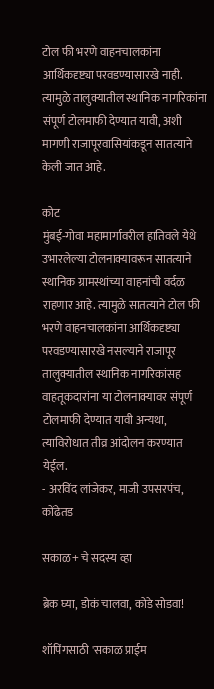टोल फी भरणे वाहनचालकांना आर्थिकदृष्ट्या परवडण्यासारखे नाही. त्यामुळे तालुक्यातील स्थानिक नागरिकांना संपूर्ण टोलमाफी देण्यात यावी, अशी मागणी राजापूरवासियांकडून सातत्याने केली जात आहे.

कोट
मुंबई-गोवा महामार्गावरील हातिवले येथे उभारलेल्या टोलनाक्यावरून सातत्याने स्थानिक ग्रामस्थांच्या वाहनांची वर्दळ राहणार आहे. त्यामुळे सातत्याने टोल फी भरणे वाहनचालकांना आर्थिकदृष्ट्या परवडण्यासारखे नसल्याने राजापूर तालुक्यातील स्थानिक नागरिकांसह वाहतूकदारांना या टोलनाक्यावर संपूर्ण टोलमाफी देण्यात यावी अन्यथा, त्याविरोधात तीव्र आंदोलन करण्यात येईल.
- अरविंद लांजेकर, माजी उपसरपंच, कोंढेतड

सकाळ+ चे सदस्य व्हा

ब्रेक घ्या, डोकं चालवा, कोडे सोडवा!

शॉपिंगसाठी 'सकाळ प्राईम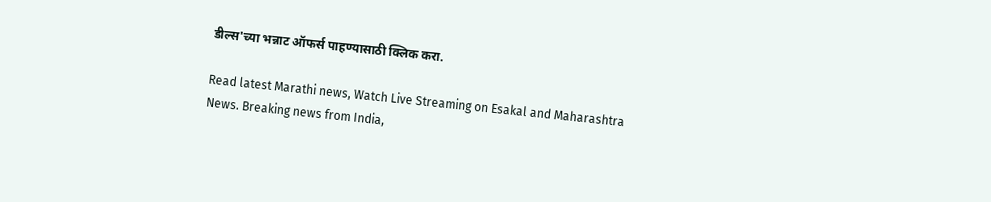डील्स'च्या भन्नाट ऑफर्स पाहण्यासाठी क्लिक करा.

Read latest Marathi news, Watch Live Streaming on Esakal and Maharashtra News. Breaking news from India,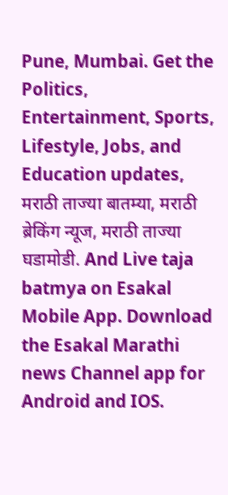Pune, Mumbai. Get the Politics, Entertainment, Sports, Lifestyle, Jobs, and Education updates, मराठी ताज्या बातम्या, मराठी ब्रेकिंग न्यूज, मराठी ताज्या घडामोडी. And Live taja batmya on Esakal Mobile App. Download the Esakal Marathi news Channel app for Android and IOS.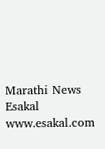Marathi News Esakal
www.esakal.com